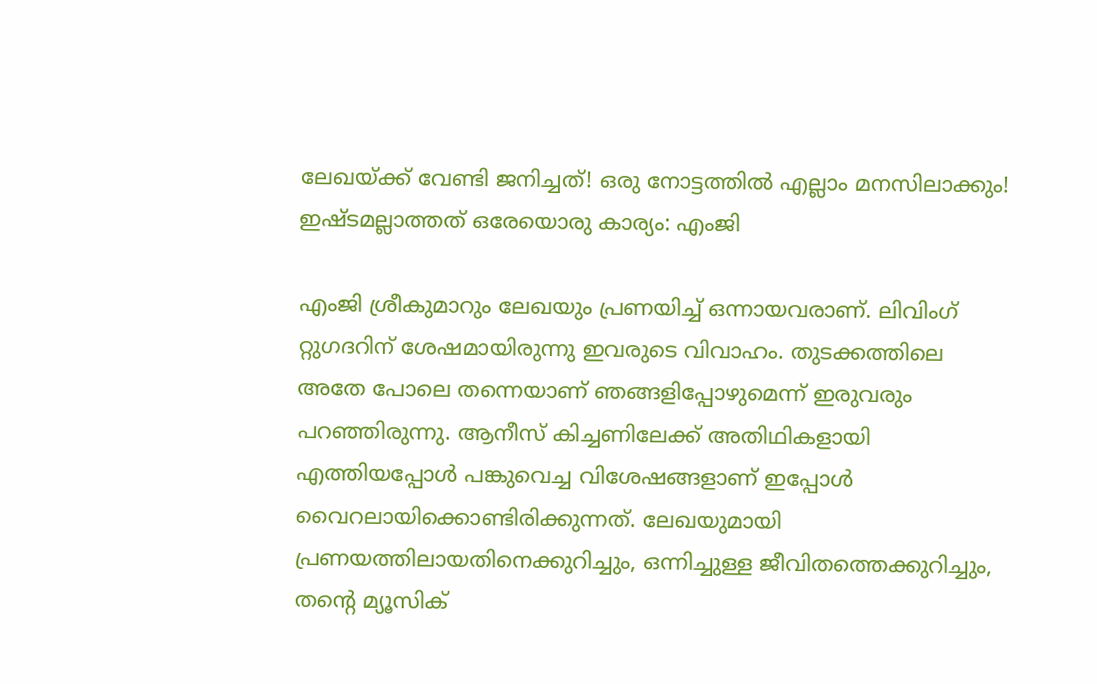ലേഖയ്ക്ക് വേണ്ടി ജനിച്ചത്! ഒരു നോട്ടത്തില്‍ എല്ലാം മനസിലാക്കും! ഇഷ്ടമല്ലാത്തത് ഒരേയൊരു കാര്യം: എംജി

എംജി ശ്രീകുമാറും ലേഖയും പ്രണയിച്ച് ഒന്നായവരാണ്. ലിവിംഗ് റ്റുഗദറിന് ശേഷമായിരുന്നു ഇവരുടെ വിവാഹം. തുടക്കത്തിലെ അതേ പോലെ തന്നെയാണ് ഞങ്ങളിപ്പോഴുമെന്ന് ഇരുവരും പറഞ്ഞിരുന്നു. ആനീസ് കിച്ചണിലേക്ക് അതിഥികളായി എത്തിയപ്പോള്‍ പങ്കുവെച്ച വിശേഷങ്ങളാണ് ഇപ്പോള്‍ വൈറലായിക്കൊണ്ടിരിക്കുന്നത്. ലേഖയുമായി പ്രണയത്തിലായതിനെക്കുറിച്ചും, ഒന്നിച്ചുള്ള ജീവിതത്തെക്കുറിച്ചും, തന്റെ മ്യൂസിക്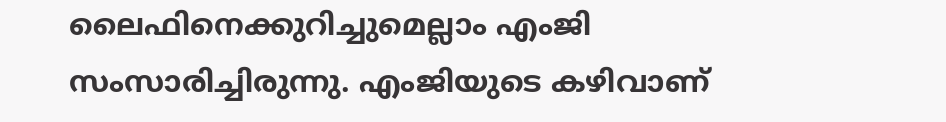ലൈഫിനെക്കുറിച്ചുമെല്ലാം എംജി സംസാരിച്ചിരുന്നു. എംജിയുടെ കഴിവാണ്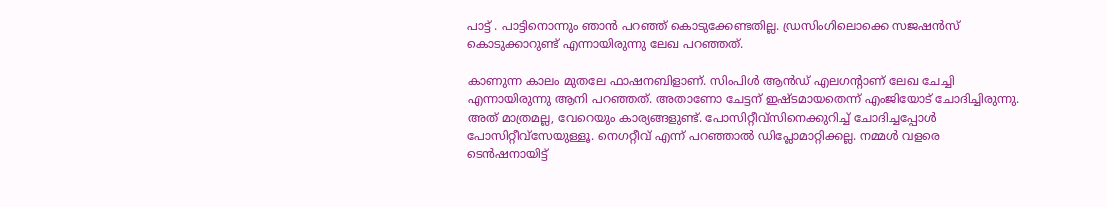പാട്ട് . പാട്ടിനൊന്നും ഞാന്‍ പറഞ്ഞ് കൊടുക്കേണ്ടതില്ല. ഡ്രസിംഗിലൊക്കെ സജഷന്‍സ് കൊടുക്കാറുണ്ട് എന്നായിരുന്നു ലേഖ പറഞ്ഞത്.

കാണുന്ന കാലം മുതലേ ഫാഷനബിളാണ്. സിംപിള്‍ ആന്‍ഡ് എലഗന്റാണ് ലേഖ ചേച്ചി എന്നായിരുന്നു ആനി പറഞ്ഞത്. അതാണോ ചേട്ടന് ഇഷ്ടമായതെന്ന് എംജിയോട് ചോദിച്ചിരുന്നു. അത് മാത്രമല്ല, വേറെയും കാര്യങ്ങളുണ്ട്. പോസിറ്റീവ്‌സിനെക്കുറിച്ച് ചോദിച്ചപ്പോള്‍ പോസിറ്റീവ്‌സേയുള്ളൂ. നെഗറ്റീവ് എന്ന് പറഞ്ഞാല്‍ ഡിപ്ലോമാറ്റിക്കല്ല. നമ്മള്‍ വളരെ ടെന്‍ഷനായിട്ട്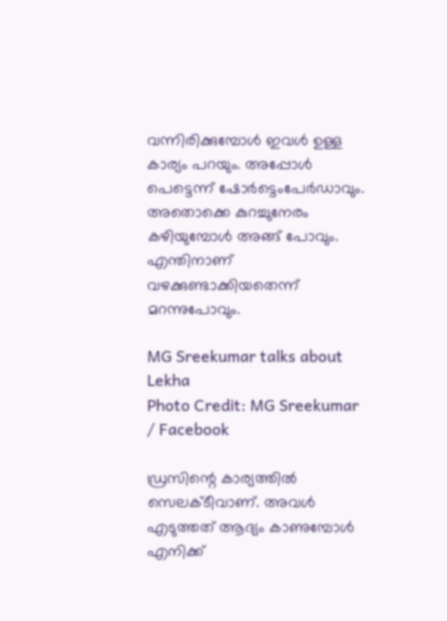വന്നിരിക്കുമ്പോള്‍ ഇവള്‍ ഉള്ള കാര്യം പറയും. അപ്പോള്‍ പെട്ടെന്ന് ഷോര്‍ട്ടെംപേര്‍ഡാവും. അതൊക്കെ കുറച്ചുനേരം കഴിയുമ്പോള്‍ അങ്ങ് പോവും. എന്തിനാണ് വഴക്കുണ്ടാക്കിയതെന്ന് മറന്നുപോവും.

MG Sreekumar talks about Lekha
Photo Credit: MG Sreekumar / Facebook

ഡ്രസിന്റെ കാര്യത്തില്‍ സെലക്ടീവാണ്. അവള്‍ എടുത്തത് ആദ്യം കാണുമ്പോള്‍ എനിക്ക്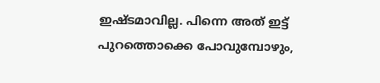ഇഷ്ടമാവില്ല. പിന്നെ അത് ഇട്ട് പുറത്തൊക്കെ പോവുമ്പോഴും,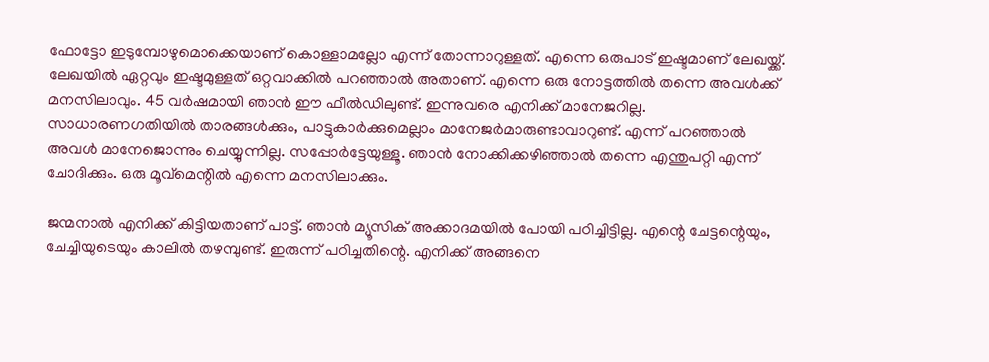ഫോട്ടോ ഇടുമ്പോഴുമൊക്കെയാണ് കൊള്ളാമല്ലോ എന്ന് തോന്നാറുള്ളത്. എന്നെ ഒരുപാട് ഇഷ്ടമാണ് ലേഖയ്ക്ക്. ലേഖയില്‍ ഏറ്റവും ഇഷ്ടമുള്ളത് ഒറ്റവാക്കില്‍ പറഞ്ഞാല്‍ അതാണ്. എന്നെ ഒരു നോട്ടത്തില്‍ തന്നെ അവള്‍ക്ക് മനസിലാവും. 45 വര്‍ഷമായി ഞാന്‍ ഈ ഫീല്‍ഡിലുണ്ട്. ഇന്നുവരെ എനിക്ക് മാനേജറില്ല. സാധാരണഗതിയില്‍ താരങ്ങള്‍ക്കും, പാട്ടുകാര്‍ക്കുമെല്ലാം മാനേജര്‍മാരുണ്ടാവാറുണ്ട്. എന്ന് പറഞ്ഞാല്‍ അവള്‍ മാനേജൊന്നും ചെയ്യുന്നില്ല. സപ്പോര്‍ട്ടേയുള്ളൂ. ഞാന്‍ നോക്കിക്കഴിഞ്ഞാല്‍ തന്നെ എന്തുപറ്റി എന്ന് ചോദിക്കും. ഒരു മൂവ്‌മെന്റില്‍ എന്നെ മനസിലാക്കും.

ജന്മനാല്‍ എനിക്ക് കിട്ടിയതാണ് പാട്ട്. ഞാന്‍ മ്യൂസിക് അക്കാദമയില്‍ പോയി പഠിച്ചിട്ടില്ല. എന്റെ ചേട്ടന്റെയും, ചേച്ചിയുടെയും കാലില്‍ തഴമ്പുണ്ട്. ഇരുന്ന് പഠിച്ചതിന്റെ. എനിക്ക് അങ്ങനെ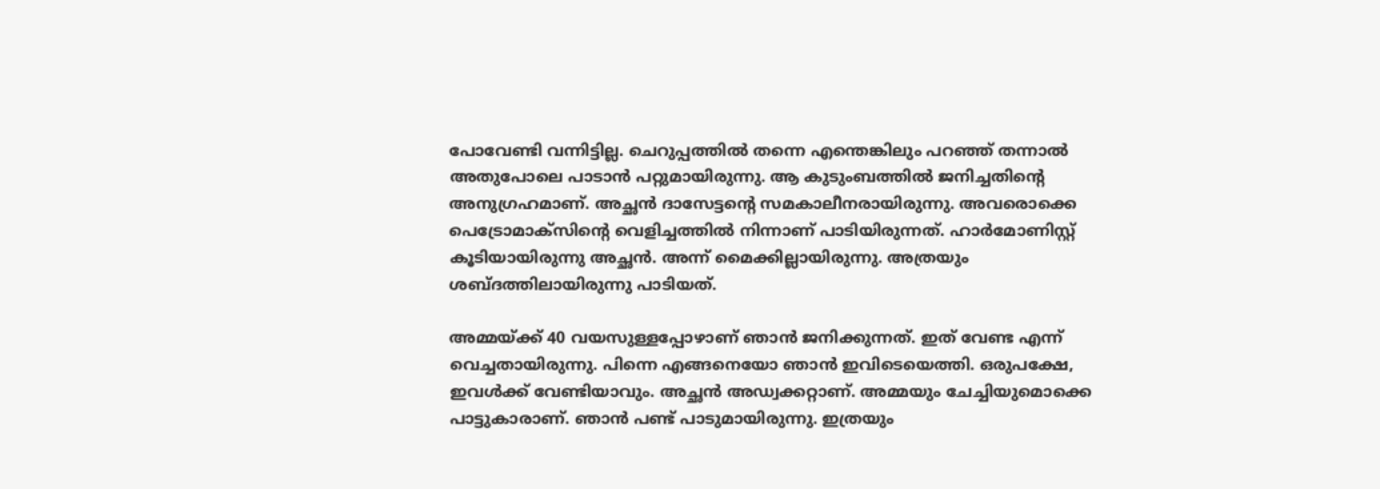പോവേണ്ടി വന്നിട്ടില്ല. ചെറുപ്പത്തില്‍ തന്നെ എന്തെങ്കിലും പറഞ്ഞ് തന്നാല്‍ അതുപോലെ പാടാന്‍ പറ്റുമായിരുന്നു. ആ കുടുംബത്തില്‍ ജനിച്ചതിന്റെ അനുഗ്രഹമാണ്. അച്ഛന്‍ ദാസേട്ടന്റെ സമകാലീനരായിരുന്നു. അവരൊക്കെ പെട്രോമാക്‌സിന്റെ വെളിച്ചത്തില്‍ നിന്നാണ് പാടിയിരുന്നത്. ഹാര്‍മോണിസ്റ്റ് കൂടിയായിരുന്നു അച്ഛന്‍. അന്ന് മൈക്കില്ലായിരുന്നു. അത്രയും ശബ്ദത്തിലായിരുന്നു പാടിയത്.

അമ്മയ്ക്ക് 40 വയസുള്ളപ്പോഴാണ് ഞാന്‍ ജനിക്കുന്നത്. ഇത് വേണ്ട എന്ന് വെച്ചതായിരുന്നു. പിന്നെ എങ്ങനെയോ ഞാന്‍ ഇവിടെയെത്തി. ഒരുപക്ഷേ, ഇവള്‍ക്ക് വേണ്ടിയാവും. അച്ഛന്‍ അഡ്വക്കറ്റാണ്. അമ്മയും ചേച്ചിയുമൊക്കെ പാട്ടുകാരാണ്. ഞാന്‍ പണ്ട് പാടുമായിരുന്നു. ഇത്രയും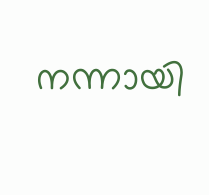നന്നായി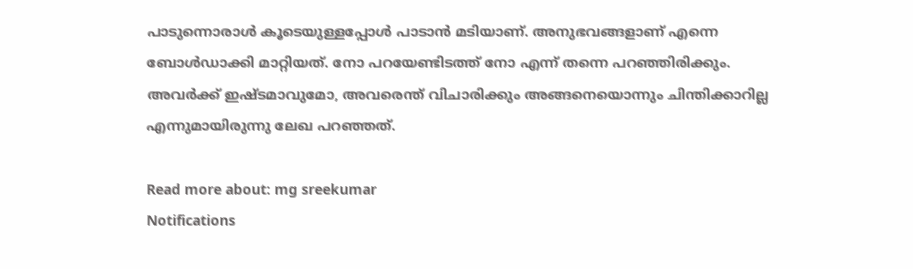പാടുന്നൊരാള്‍ കൂടെയുള്ളപ്പോള്‍ പാടാന്‍ മടിയാണ്. അനുഭവങ്ങളാണ് എന്നെ ബോള്‍ഡാക്കി മാറ്റിയത്. നോ പറയേണ്ടിടത്ത് നോ എന്ന് തന്നെ പറഞ്ഞിരിക്കും. അവര്‍ക്ക് ഇഷ്ടമാവുമോ, അവരെന്ത് വിചാരിക്കും അങ്ങനെയൊന്നും ചിന്തിക്കാറില്ല എന്നുമായിരുന്നു ലേഖ പറഞ്ഞത്.

Read more about: mg sreekumar
Notifications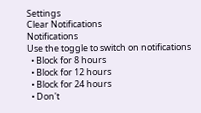Settings
Clear Notifications
Notifications
Use the toggle to switch on notifications
  • Block for 8 hours
  • Block for 12 hours
  • Block for 24 hours
  • Don't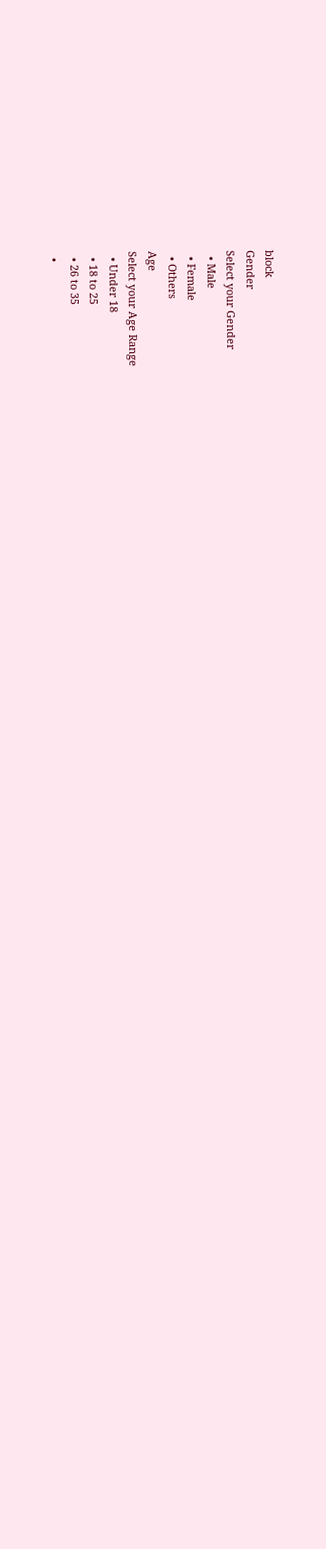block
Gender
Select your Gender
  • Male
  • Female
  • Others
Age
Select your Age Range
  • Under 18
  • 18 to 25
  • 26 to 35
  •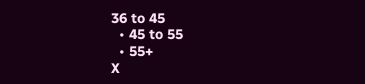36 to 45
  • 45 to 55
  • 55+
X